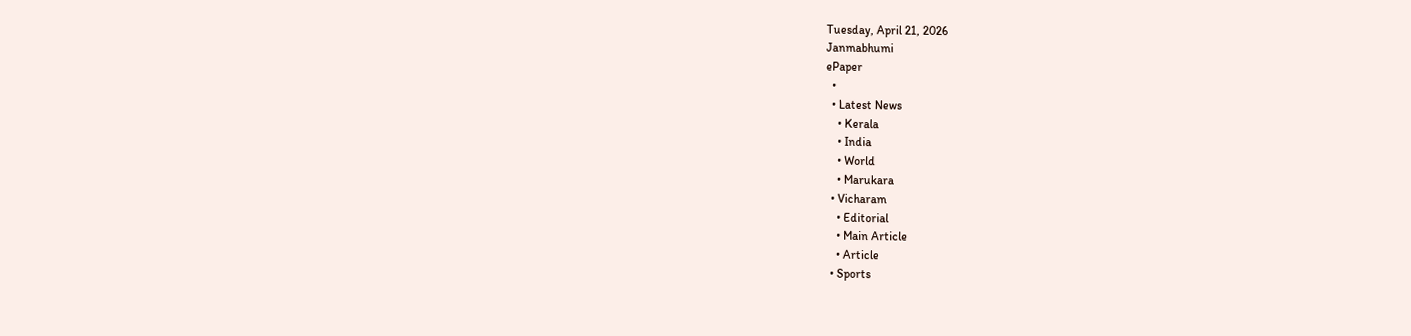Tuesday, April 21, 2026
Janmabhumi
ePaper
  •
  • Latest News
    • Kerala
    • India
    • World
    • Marukara
  • Vicharam
    • Editorial
    • Main Article
    • Article
  • Sports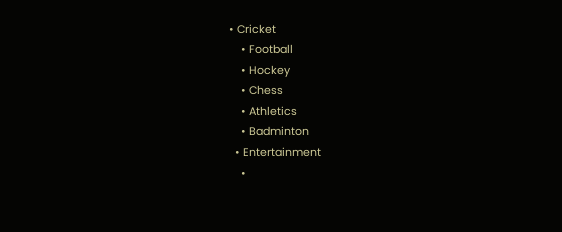• Cricket
    • Football
    • Hockey
    • Chess
    • Athletics
    • Badminton
  • Entertainment
    •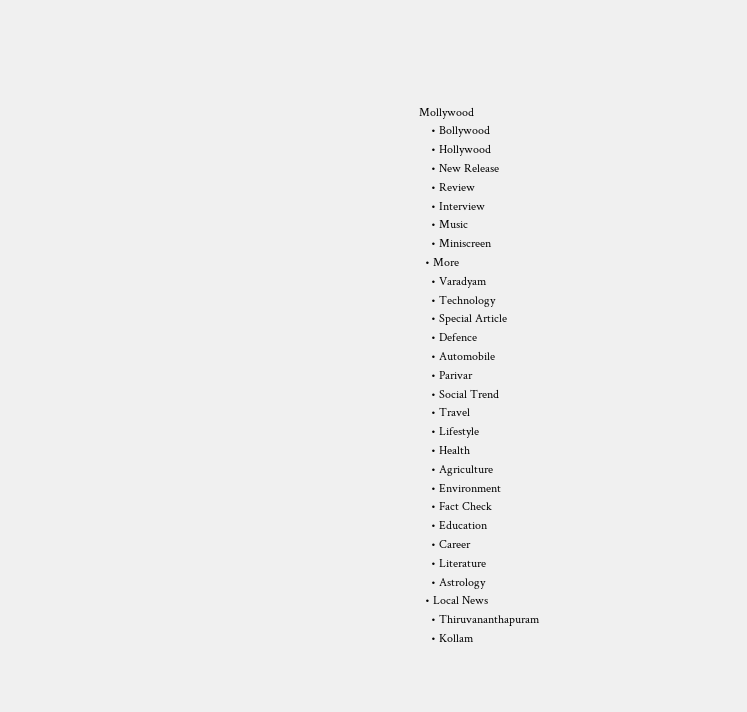Mollywood
    • Bollywood
    • Hollywood
    • New Release
    • Review
    • Interview
    • Music
    • Miniscreen
  • More
    • Varadyam
    • Technology
    • Special Article
    • Defence
    • Automobile
    • Parivar
    • Social Trend
    • Travel
    • Lifestyle
    • Health
    • Agriculture
    • Environment
    • Fact Check
    • Education
    • Career
    • Literature
    • Astrology
  • Local News
    • Thiruvananthapuram
    • Kollam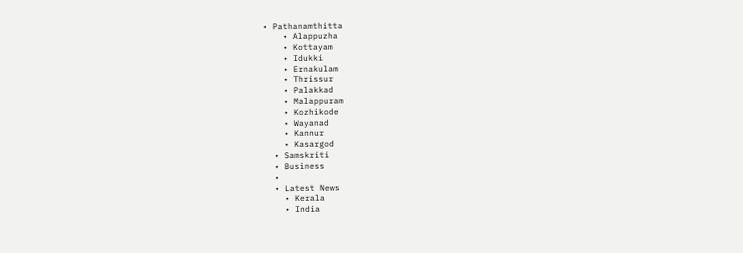• Pathanamthitta
    • Alappuzha
    • Kottayam
    • Idukki
    • Ernakulam
    • Thrissur
    • Palakkad
    • Malappuram
    • Kozhikode
    • Wayanad
    • Kannur
    • Kasargod
  • Samskriti
  • Business
  •
  • Latest News
    • Kerala
    • India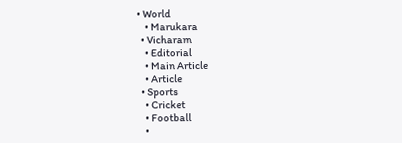• World
    • Marukara
  • Vicharam
    • Editorial
    • Main Article
    • Article
  • Sports
    • Cricket
    • Football
    •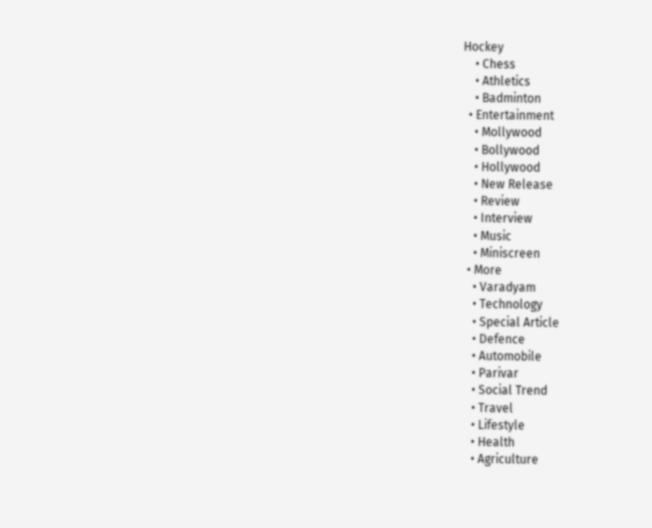Hockey
    • Chess
    • Athletics
    • Badminton
  • Entertainment
    • Mollywood
    • Bollywood
    • Hollywood
    • New Release
    • Review
    • Interview
    • Music
    • Miniscreen
  • More
    • Varadyam
    • Technology
    • Special Article
    • Defence
    • Automobile
    • Parivar
    • Social Trend
    • Travel
    • Lifestyle
    • Health
    • Agriculture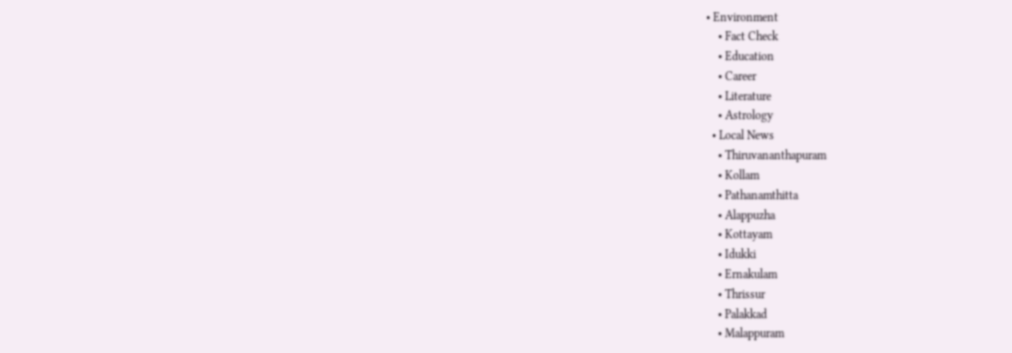• Environment
    • Fact Check
    • Education
    • Career
    • Literature
    • Astrology
  • Local News
    • Thiruvananthapuram
    • Kollam
    • Pathanamthitta
    • Alappuzha
    • Kottayam
    • Idukki
    • Ernakulam
    • Thrissur
    • Palakkad
    • Malappuram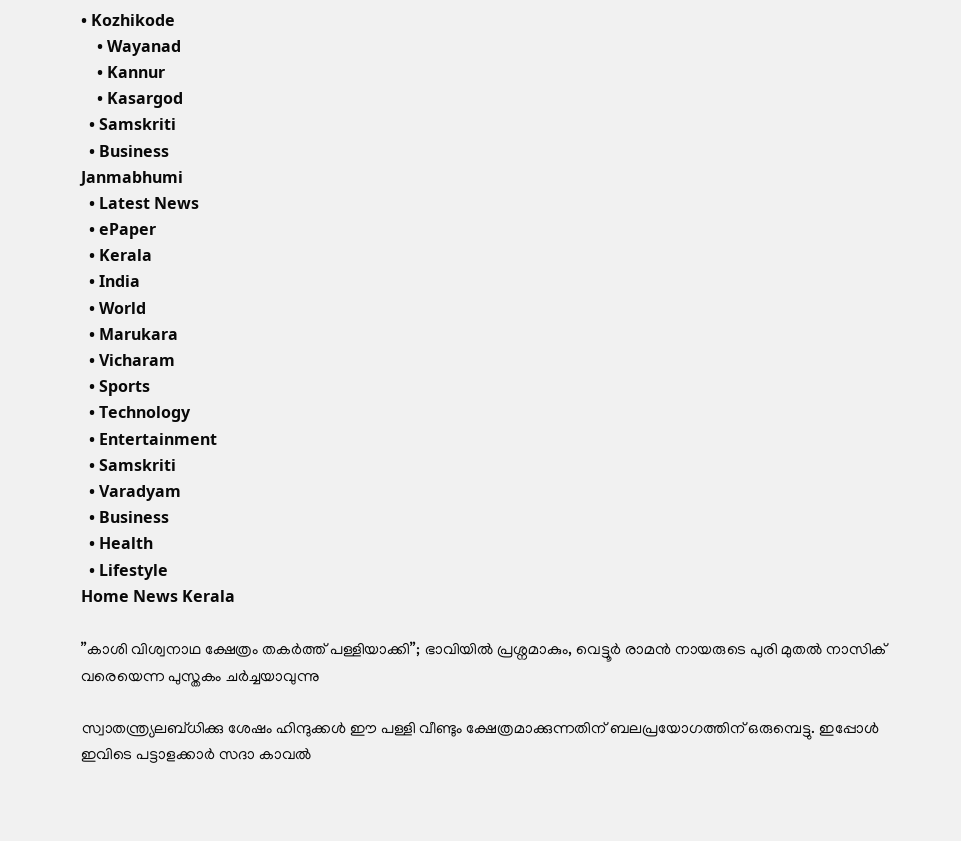• Kozhikode
    • Wayanad
    • Kannur
    • Kasargod
  • Samskriti
  • Business
Janmabhumi
  • Latest News
  • ePaper
  • Kerala
  • India
  • World
  • Marukara
  • Vicharam
  • Sports
  • Technology
  • Entertainment
  • Samskriti
  • Varadyam
  • Business
  • Health
  • Lifestyle
Home News Kerala

”കാശി വിശ്വനാഥ ക്ഷേത്രം തകര്‍ത്ത് പള്ളിയാക്കി”; ഭാവിയില്‍ പ്രശ്നമാകും, വെട്ടൂര്‍ രാമന്‍ നായരുടെ പുരി മുതല്‍ നാസിക് വരെയെന്ന പുസ്തകം ചര്‍ച്ചയാവുന്നു

സ്വാതന്ത്ര്യലബ്ധിക്കു ശേഷം ഹിന്ദുക്കള്‍ ഈ പള്ളി വീണ്ടും ക്ഷേത്രമാക്കുന്നതിന് ബലപ്രയോഗത്തിന് ഒരുമ്പെട്ടു. ഇപ്പോള്‍ ഇവിടെ പട്ടാളക്കാര്‍ സദാ കാവല്‍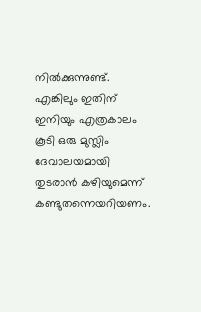നില്‍ക്കുന്നുണ്ട്. എങ്കിലും ഇതിന് ഇനിയും എത്രകാലം കൂടി ഒരു മുസ്ലിം ദേവാലയമായി തുടരാന്‍ കഴിയുമെന്ന് കണ്ടുതന്നെയറിയണം.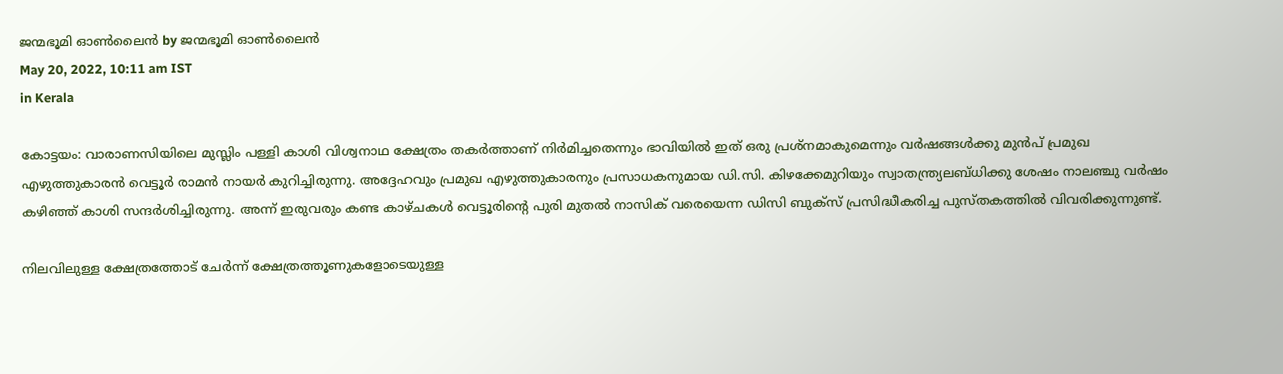ജന്മഭൂമി ഓണ്‍ലൈന്‍ by ജന്മഭൂമി ഓണ്‍ലൈന്‍
May 20, 2022, 10:11 am IST
in Kerala

കോട്ടയം: വാരാണസിയിലെ മുസ്ലിം പള്ളി കാശി വിശ്വനാഥ ക്ഷേത്രം തകര്‍ത്താണ് നിര്‍മിച്ചതെന്നും ഭാവിയില്‍ ഇത് ഒരു പ്രശ്നമാകുമെന്നും വര്‍ഷങ്ങള്‍ക്കു മുന്‍പ് പ്രമുഖ എഴുത്തുകാരന്‍ വെട്ടൂര്‍ രാമന്‍ നായര്‍ കുറിച്ചിരുന്നു. അദ്ദേഹവും പ്രമുഖ എഴുത്തുകാരനും പ്രസാധകനുമായ ഡി.സി. കിഴക്കേമുറിയും സ്വാതന്ത്ര്യലബ്ധിക്കു ശേഷം നാലഞ്ചു വര്‍ഷം കഴിഞ്ഞ് കാശി സന്ദര്‍ശിച്ചിരുന്നു. അന്ന് ഇരുവരും കണ്ട കാഴ്ചകള്‍ വെട്ടൂരിന്റെ പുരി മുതല്‍ നാസിക് വരെയെന്ന ഡിസി ബുക്സ് പ്രസിദ്ധീകരിച്ച പുസ്തകത്തില്‍ വിവരിക്കുന്നുണ്ട്.

നിലവിലുള്ള ക്ഷേത്രത്തോട് ചേര്‍ന്ന് ക്ഷേത്രത്തൂണുകളോടെയുള്ള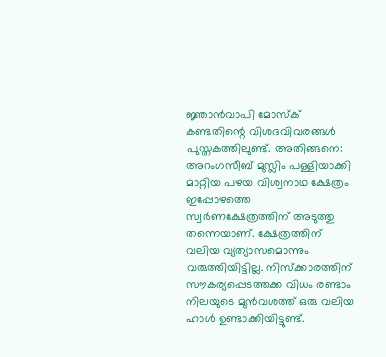ജ്ഞാന്‍വാപി മോസ്‌ക് കണ്ടതിന്റെ വിശദവിവരങ്ങള്‍ പുസ്തകത്തിലുണ്ട്. അതിങ്ങനെ:  അറംഗസീബ് മുസ്ലിം പള്ളിയാക്കി മാറ്റിയ പഴയ വിശ്വനാഥ ക്ഷേത്രം ഇപ്പോഴത്തെ സ്വര്‍ണക്ഷേത്രത്തിന് അടുത്തു തന്നെയാണ്. ക്ഷേത്രത്തിന് വലിയ വ്യത്യാസമൊന്നും വരുത്തിയിട്ടില്ല. നിസ്‌ക്കാരത്തിന് സൗകര്യപ്പെടത്തക്ക വിധം രണ്ടാം നിലയുടെ മുന്‍വശത്ത് ഒരു വലിയ ഹാള്‍ ഉണ്ടാക്കിയിട്ടുണ്ട്.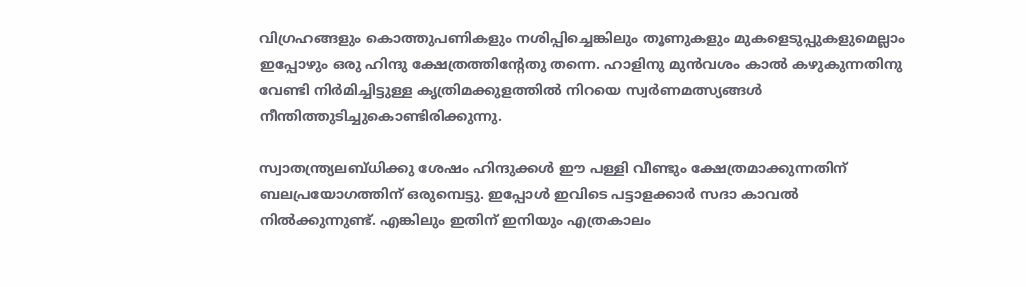വിഗ്രഹങ്ങളും കൊത്തുപണികളും നശിപ്പിച്ചെങ്കിലും തൂണുകളും മുകളെടുപ്പുകളുമെല്ലാം ഇപ്പോഴും ഒരു ഹിന്ദു ക്ഷേത്രത്തിന്റേതു തന്നെ. ഹാളിനു മുന്‍വശം കാല്‍ കഴുകുന്നതിനു വേണ്ടി നിര്‍മിച്ചിട്ടുള്ള കൃത്രിമക്കുളത്തില്‍ നിറയെ സ്വര്‍ണമത്സ്യങ്ങള്‍ നീന്തിത്തുടിച്ചുകൊണ്ടിരിക്കുന്നു.

സ്വാതന്ത്ര്യലബ്ധിക്കു ശേഷം ഹിന്ദുക്കള്‍ ഈ പള്ളി വീണ്ടും ക്ഷേത്രമാക്കുന്നതിന് ബലപ്രയോഗത്തിന് ഒരുമ്പെട്ടു. ഇപ്പോള്‍ ഇവിടെ പട്ടാളക്കാര്‍ സദാ കാവല്‍ നില്‍ക്കുന്നുണ്ട്. എങ്കിലും ഇതിന് ഇനിയും എത്രകാലം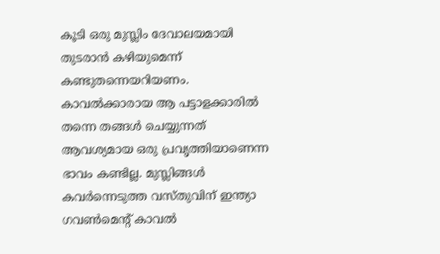കൂടി ഒരു മുസ്ലിം ദേവാലയമായി തുടരാന്‍ കഴിയുമെന്ന് കണ്ടുതന്നെയറിയണം. കാവല്‍ക്കാരായ ആ പട്ടാളക്കാരില്‍ തന്നെ തങ്ങള്‍ ചെയ്യുന്നത് ആവശ്യമായ ഒരു പ്രവൃത്തിയാണെന്ന ഭാവം കണ്ടില്ല. മുസ്ലിങ്ങള്‍ കവര്‍ന്നെടുത്ത വസ്തുവിന് ഇന്ത്യാ ഗവണ്‍മെന്റ് കാവല്‍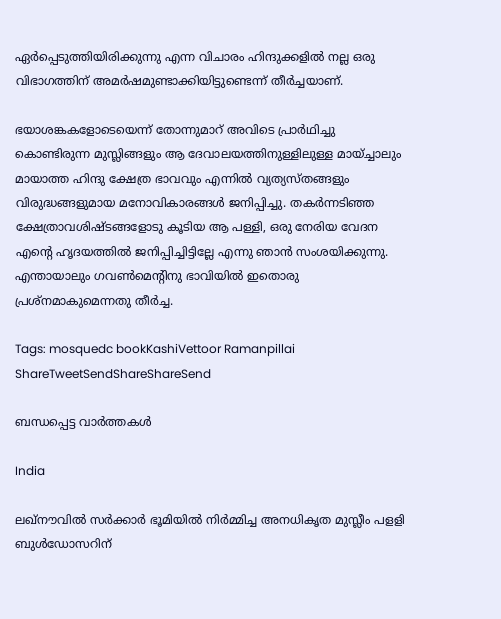ഏര്‍പ്പെടുത്തിയിരിക്കുന്നു എന്ന വിചാരം ഹിന്ദുക്കളില്‍ നല്ല ഒരു വിഭാഗത്തിന് അമര്‍ഷമുണ്ടാക്കിയിട്ടുണ്ടെന്ന് തീര്‍ച്ചയാണ്.

ഭയാശങ്കകളോടെയെന്ന് തോന്നുമാറ് അവിടെ പ്രാര്‍ഥിച്ചു കൊണ്ടിരുന്ന മുസ്ലിങ്ങളും ആ ദേവാലയത്തിനുള്ളിലുള്ള മായ്ച്ചാലും മായാത്ത ഹിന്ദു ക്ഷേത്ര ഭാവവും എന്നില്‍ വ്യത്യസ്തങ്ങളും വിരുദ്ധങ്ങളുമായ മനോവികാരങ്ങള്‍ ജനിപ്പിച്ചു. തകര്‍ന്നടിഞ്ഞ ക്ഷേത്രാവശിഷ്ടങ്ങളോടു കൂടിയ ആ പള്ളി, ഒരു നേരിയ വേദന എന്റെ ഹൃദയത്തില്‍ ജനിപ്പിച്ചിട്ടില്ലേ എന്നു ഞാന്‍ സംശയിക്കുന്നു. എന്തായാലും ഗവണ്‍മെന്റിനു ഭാവിയില്‍ ഇതൊരു പ്രശ്നമാകുമെന്നതു തീര്‍ച്ച.

Tags: mosquedc bookKashiVettoor Ramanpillai
ShareTweetSendShareShareSend

ബന്ധപ്പെട്ട വാര്‍ത്തകള്‍

India

ലഖ്‌നൗവിൽ സർക്കാർ ഭൂമിയിൽ നിർമ്മിച്ച അനധികൃത മുസ്ലീം പളളി ബുൾഡോസറിന്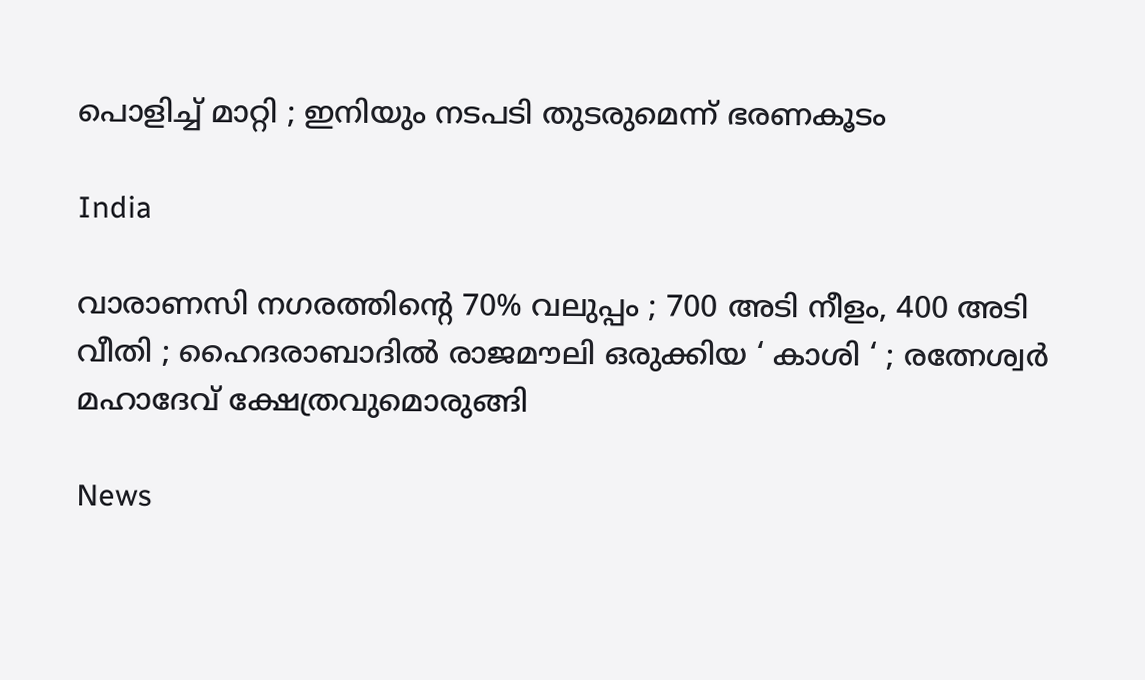പൊളിച്ച് മാറ്റി ; ഇനിയും നടപടി തുടരുമെന്ന് ഭരണകൂടം

India

വാരാണസി നഗരത്തിന്റെ 70% വലുപ്പം ; 700 അടി നീളം, 400 അടി വീതി ; ഹൈദരാബാദിൽ രാജമൗലി ഒരുക്കിയ ‘ കാശി ‘ ; രത്നേശ്വർ മഹാദേവ് ക്ഷേത്രവുമൊരുങ്ങി

News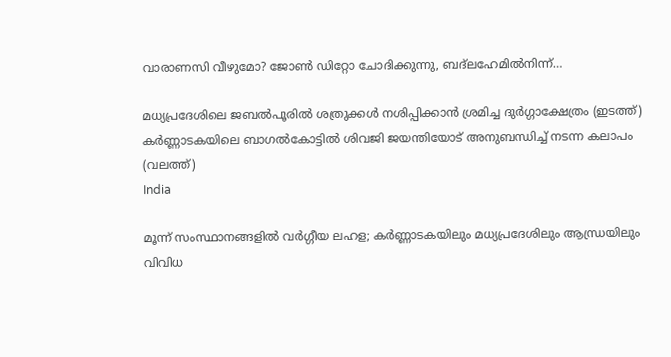വാരാണസി വീഴുമോ? ജോൺ ഡിറ്റോ ചോദിക്കുന്നു, ബദ്‌ലഹേമിൽനിന്ന്…

മധ്യപ്രദേശിലെ ജബല്‍പൂരില്‍ ശത്രുക്കള്‍ നശിപ്പിക്കാന്‍ ശ്രമിച്ച ദുര്‍ഗ്ഗാക്ഷേത്രം (ഇടത്ത്) കര്‍ണ്ണാടകയിലെ ബാഗല്‍കോട്ടില്‍ ശിവജി ജയന്തിയോട് അനുബന്ധിച്ച് നടന്ന കലാപം (വലത്ത്)
India

മൂന്ന് സംസ്ഥാനങ്ങളില്‍ വര്‍ഗ്ഗീയ ലഹള; കര്‍ണ്ണാടകയിലും മധ്യപ്രദേശിലും ആന്ധ്രയിലും വിവിധ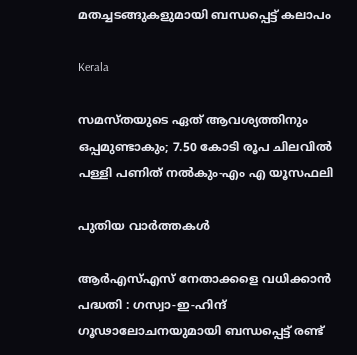മതച്ചടങ്ങുകളുമായി ബന്ധപ്പെട്ട് കലാപം

Kerala

സമസ്തയുടെ ഏത് ആവശ്യത്തിനും ഒപ്പമുണ്ടാകും; 7.50 കോടി രൂപ ചിലവില്‍ പള്ളി പണിത് നല്‍കും-എം എ യൂസഫലി

പുതിയ വാര്‍ത്തകള്‍

ആർ‌എസ്‌എസ് നേതാക്കളെ വധിക്കാൻ പദ്ധതി : ഗസ്വാ-ഇ-ഹിന്ദ് ഗൂഢാലോചനയുമായി ബന്ധപ്പെട്ട് രണ്ട്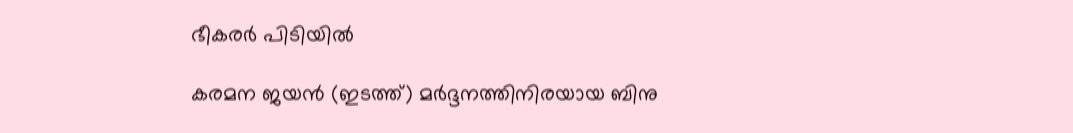ഭീകരർ പിടിയിൽ

കരമന ജയന്‍ (ഇടത്ത്) മര്‍ദ്ദനത്തിനിരയായ ബിനു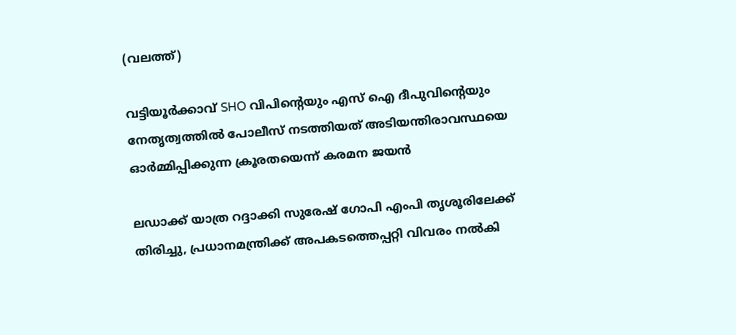(വലത്ത്)

വട്ടിയൂർക്കാവ് SHO വിപിന്റെയും എസ് ഐ ദീപുവിന്റെയും നേതൃത്വത്തിൽ പോലീസ് നടത്തിയത് അടിയന്തിരാവസ്ഥയെ ഓർമ്മിപ്പിക്കുന്ന ക്രൂരതയെന്ന് കരമന ജയന്‍

ലഡാക്ക് യാത്ര റദ്ദാക്കി സുരേഷ് ഗോപി എംപി തൃശൂരിലേക്ക് തിരിച്ചു, പ്രധാനമന്ത്രിക്ക് അപകടത്തെപ്പറ്റി വിവരം നൽകി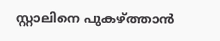സ്റ്റാലിനെ പുകഴ്‌ത്താൻ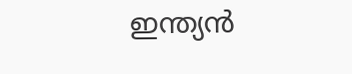ഇന്ത്യൻ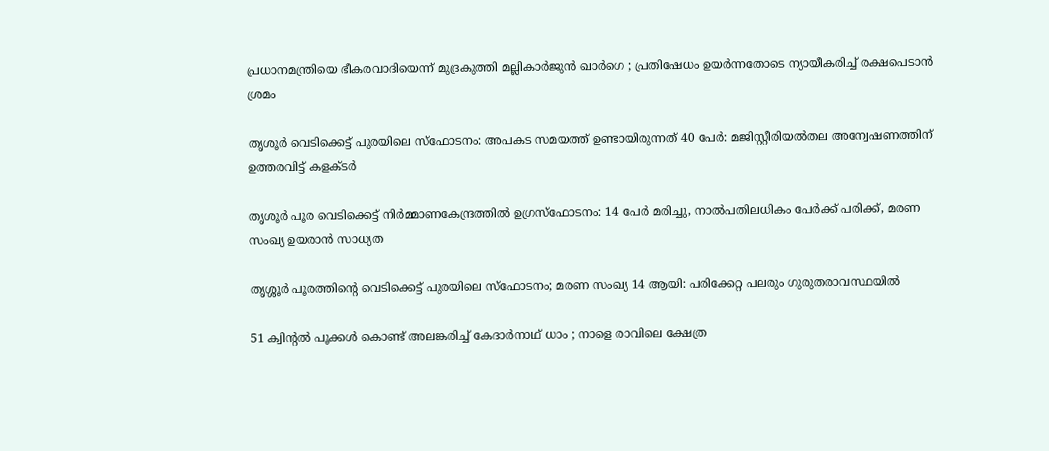പ്രധാനമന്ത്രിയെ ഭീകരവാദിയെന്ന് മുദ്രകുത്തി മല്ലികാർജുൻ ഖാർഗെ ; പ്രതിഷേധം ഉയർന്നതോടെ ന്യായീകരിച്ച് രക്ഷപെടാൻ ശ്രമം

തൃശൂർ വെടിക്കെട്ട് പുരയിലെ സ്‌ഫോടനം: അപകട സമയത്ത് ഉണ്ടായിരുന്നത് 40 പേർ: മജിസ്റ്റീരിയൽതല അന്വേഷണത്തിന് ഉത്തരവിട്ട് കളക്ടർ

തൃശൂർ പൂര വെടിക്കെട്ട് നിർമ്മാണകേന്ദ്രത്തിൽ ഉഗ്രസ്ഫോടനം: 14 പേർ മരിച്ചു, നാൽപതിലധികം പേർക്ക് പരിക്ക്, മരണ സംഖ്യ ഉയരാൻ സാധ്യത

തൃശ്ശൂർ പൂരത്തിന്റെ വെടിക്കെട്ട് പുരയിലെ സ്ഫോടനം; മരണ സംഖ്യ 14 ആയി: പരിക്കേറ്റ പലരും ഗുരുതരാവസ്ഥയിൽ

51 ക്വിന്റൽ പൂക്കൾ കൊണ്ട് അലങ്കരിച്ച് കേദാർനാഥ് ധാം ; നാളെ രാവിലെ ക്ഷേത്ര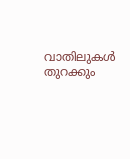വാതിലുകൾ തുറക്കും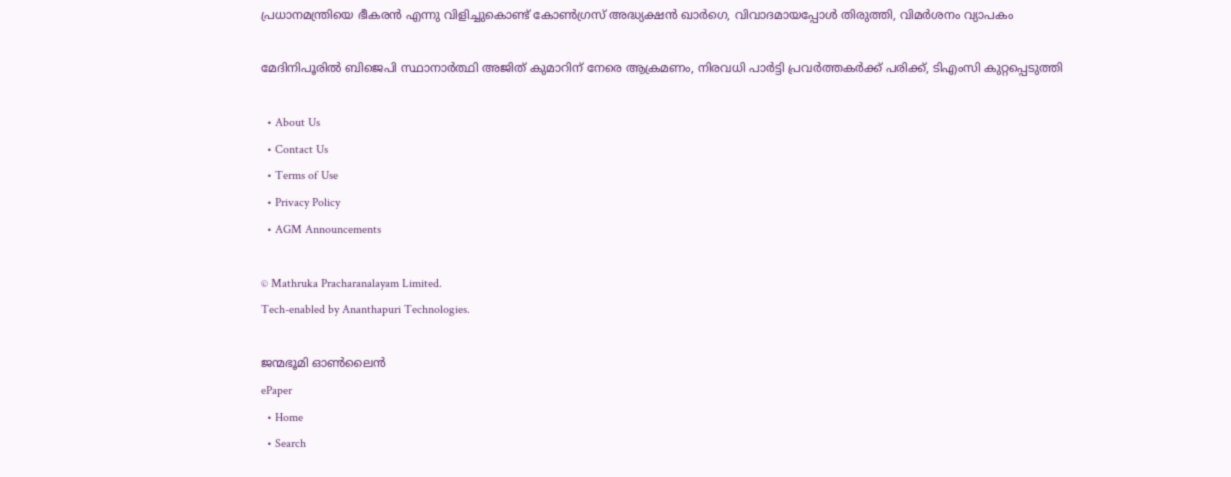പ്രധാനമന്ത്രിയെ ഭീകരൻ എന്നു വിളിച്ചുകൊണ്ട് കോൺഗ്രസ് അദ്ധ്യക്ഷൻ ഖാർഗെ, വിവാദമായപ്പോൾ തിരുത്തി, വിമർശനം വ്യാപകം

മേദിനിപൂരിൽ ബിജെപി സ്ഥാനാർത്ഥി അജിത് കുമാറിന് നേരെ ആക്രമണം, നിരവധി പാർട്ടി പ്രവർത്തകർക്ക് പരിക്ക്, ടിഎംസി കുറ്റപ്പെടുത്തി

  • About Us
  • Contact Us
  • Terms of Use
  • Privacy Policy
  • AGM Announcements

© Mathruka Pracharanalayam Limited.
Tech-enabled by Ananthapuri Technologies.

ജന്മഭൂമി ഓണ്‍ലൈന്‍
ePaper
  • Home
  • Search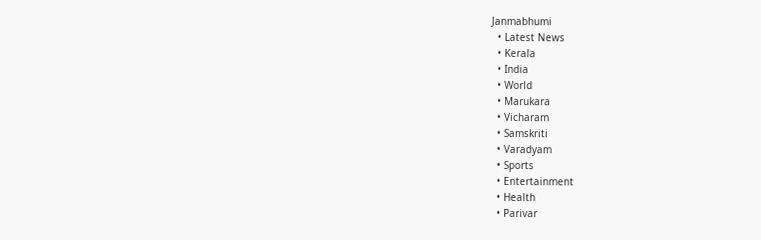Janmabhumi
  • Latest News
  • Kerala
  • India
  • World
  • Marukara
  • Vicharam
  • Samskriti
  • Varadyam
  • Sports
  • Entertainment
  • Health
  • Parivar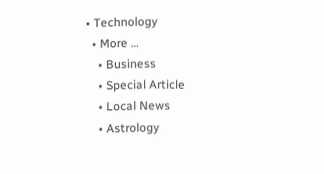• Technology
  • More …
    • Business
    • Special Article
    • Local News
    • Astrology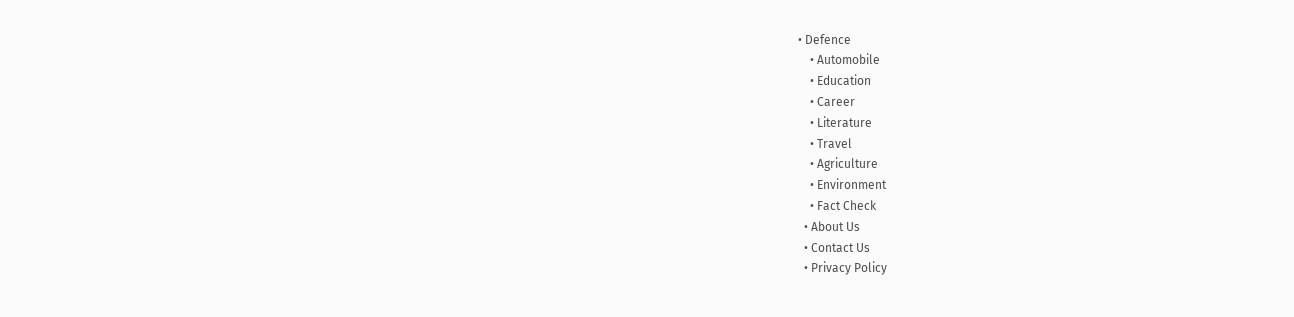• Defence
    • Automobile
    • Education
    • Career
    • Literature
    • Travel
    • Agriculture
    • Environment
    • Fact Check
  • About Us
  • Contact Us
  • Privacy Policy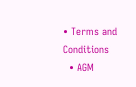• Terms and Conditions
  • AGM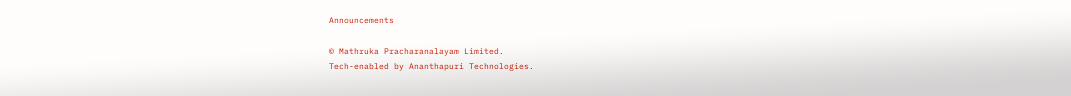Announcements

© Mathruka Pracharanalayam Limited.
Tech-enabled by Ananthapuri Technologies.